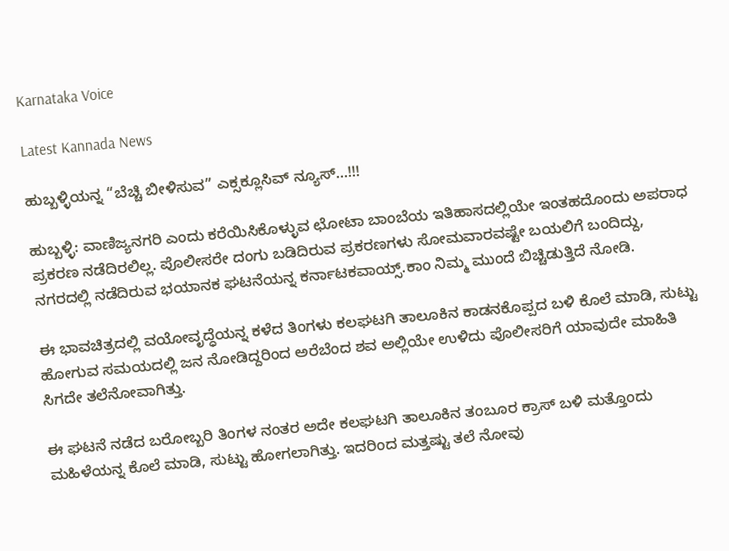Karnataka Voice

Latest Kannada News

ಹುಬ್ಬಳ್ಳಿಯನ್ನ “ಬೆಚ್ಚಿ ಬೀಳಿಸುವ” ಎಕ್ಸಕ್ಲೂಸಿವ್ ನ್ಯೂಸ್…!!!

ಹುಬ್ಬಳ್ಳಿ: ವಾಣಿಜ್ಯನಗರಿ ಎಂದು ಕರೆಯಿಸಿಕೊಳ್ಳುವ ಛೋಟಾ ಬಾಂಬೆಯ ಇತಿಹಾಸದಲ್ಲಿಯೇ ಇಂತಹದೊಂದು ಅಪರಾಧ ಪ್ರಕರಣ ನಡೆದಿರಲಿಲ್ಲ. ಪೊಲೀಸರೇ ದಂಗು ಬಡಿದಿರುವ ಪ್ರಕರಣಗಳು ಸೋಮವಾರವಷ್ಟೇ ಬಯಲಿಗೆ ಬಂದಿದ್ದು, ನಗರದಲ್ಲಿ ನಡೆದಿರುವ ಭಯಾನಕ ಘಟನೆಯನ್ನ ಕರ್ನಾಟಕವಾಯ್ಸ್.ಕಾಂ ನಿಮ್ಮ ಮುಂದೆ ಬಿಚ್ಚಿಡುತ್ತಿದೆ ನೋಡಿ.

ಈ ಭಾವಚಿತ್ರದಲ್ಲಿ ವಯೋವೃದ್ಧೆಯನ್ನ ಕಳೆದ ತಿಂಗಳು ಕಲಘಟಗಿ ತಾಲೂಕಿನ ಕಾಡನಕೊಪ್ಪದ ಬಳಿ ಕೊಲೆ ಮಾಡಿ, ಸುಟ್ಟು ಹೋಗುವ ಸಮಯದಲ್ಲಿ ಜನ ನೋಡಿದ್ದರಿಂದ ಅರೆಬೆಂದ ಶವ ಅಲ್ಲಿಯೇ ಉಳಿದು ಪೊಲೀಸರಿಗೆ ಯಾವುದೇ ಮಾಹಿತಿ ಸಿಗದೇ ತಲೆನೋವಾಗಿತ್ತು.

ಈ ಘಟನೆ ನಡೆದ ಬರೋಬ್ಬರಿ ತಿಂಗಳ ನಂತರ ಅದೇ ಕಲಘಟಗಿ ತಾಲೂಕಿನ ತಂಬೂರ ಕ್ರಾಸ್ ಬಳಿ ಮತ್ತೊಂದು ಮಹಿಳೆಯನ್ನ ಕೊಲೆ ಮಾಡಿ, ಸುಟ್ಟು ಹೋಗಲಾಗಿತ್ತು. ಇದರಿಂದ ಮತ್ತಷ್ಟು ತಲೆ ನೋವು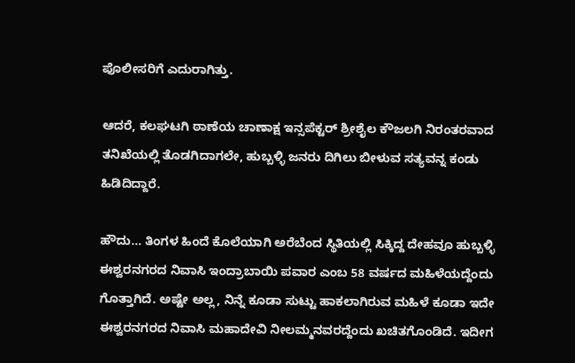ಪೊಲೀಸರಿಗೆ ಎದುರಾಗಿತ್ತು.

ಆದರೆ, ಕಲಘಟಗಿ ಠಾಣೆಯ ಚಾಣಾಕ್ಷ ಇನ್ಸಪೆಕ್ಟರ್ ಶ್ರೀಶೈಲ ಕೌಜಲಗಿ ನಿರಂತರವಾದ ತನಿಖೆಯಲ್ಲಿ ತೊಡಗಿದಾಗಲೇ, ಹುಬ್ಬಳ್ಳಿ ಜನರು ದಿಗಿಲು ಬೀಳುವ ಸತ್ಯವನ್ನ ಕಂಡು ಹಿಡಿದಿದ್ದಾರೆ.

ಹೌದು… ತಿಂಗಳ ಹಿಂದೆ ಕೊಲೆಯಾಗಿ ಅರೆಬೆಂದ ಸ್ಥಿತಿಯಲ್ಲಿ ಸಿಕ್ಕಿದ್ದ ದೇಹವೂ ಹುಬ್ಬಳ್ಳಿ ಈಶ್ವರನಗರದ ನಿವಾಸಿ ಇಂದ್ರಾಬಾಯಿ ಪವಾರ ಎಂಬ 58 ವರ್ಷದ ಮಹಿಳೆಯದ್ದೆಂದು ಗೊತ್ತಾಗಿದೆ. ಅಷ್ಟೇ ಅಲ್ಲ, ನಿನ್ನೆ ಕೂಡಾ ಸುಟ್ಟು ಹಾಕಲಾಗಿರುವ ಮಹಿಳೆ ಕೂಡಾ ಇದೇ ಈಶ್ವರನಗರದ ನಿವಾಸಿ ಮಹಾದೇವಿ ನೀಲಮ್ಮನವರದ್ದೆಂದು ಖಚಿತಗೊಂಡಿದೆ. ಇದೀಗ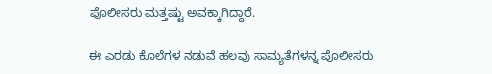ಪೊಲೀಸರು ಮತ್ತಷ್ಟು ಅವಕ್ಕಾಗಿದ್ದಾರೆ.

ಈ ಎರಡು ಕೊಲೆಗಳ ನಡುವೆ ಹಲವು ಸಾಮ್ಯತೆಗಳನ್ನ ಪೊಲೀಸರು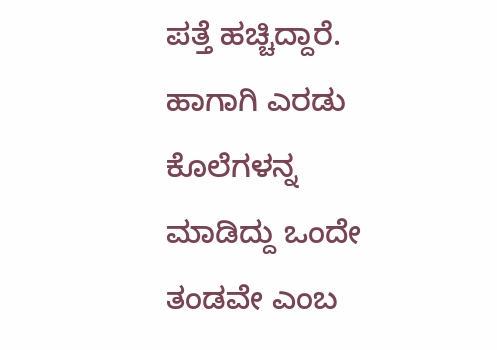ಪತ್ತೆ ಹಚ್ಚಿದ್ದಾರೆ. ಹಾಗಾಗಿ ಎರಡು ಕೊಲೆಗಳನ್ನ ಮಾಡಿದ್ದು ಒಂದೇ ತಂಡವೇ ಎಂಬ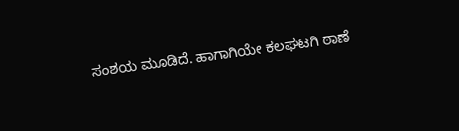ಸಂಶಯ ಮೂಡಿದೆ. ಹಾಗಾಗಿಯೇ ಕಲಘಟಗಿ ಠಾಣೆ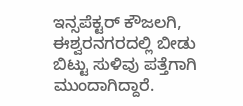ಇನ್ಸಪೆಕ್ಟರ್ ಕೌಜಲಗಿ, ಈಶ್ವರನಗರದಲ್ಲಿ ಬೀಡು ಬಿಟ್ಟು ಸುಳಿವು ಪತ್ತೆಗಾಗಿ ಮುಂದಾಗಿದ್ದಾರೆ.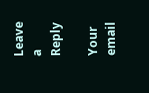Leave a Reply

Your email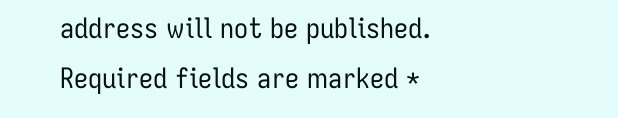address will not be published. Required fields are marked *